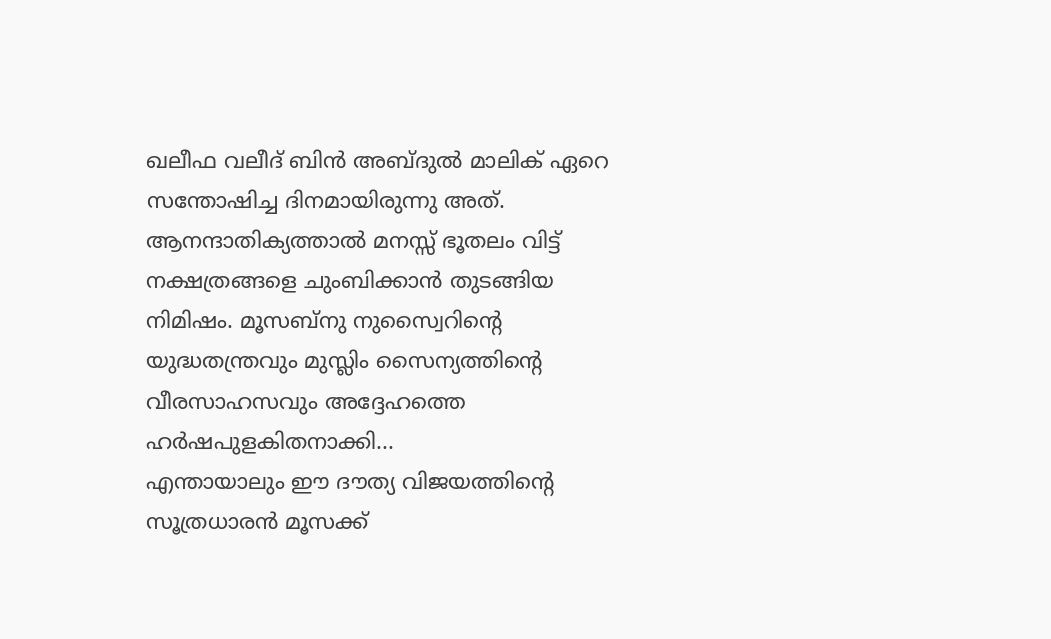ഖലീഫ വലീദ് ബിൻ അബ്ദുൽ മാലിക് ഏറെ സന്തോഷിച്ച ദിനമായിരുന്നു അത്. ആനന്ദാതിക്യത്താൽ മനസ്സ് ഭൂതലം വിട്ട് നക്ഷത്രങ്ങളെ ചുംബിക്കാൻ തുടങ്ങിയ നിമിഷം. മൂസബ്നു നുസ്വൈറിന്റെ യുദ്ധതന്ത്രവും മുസ്ലിം സൈന്യത്തിന്റെ വീരസാഹസവും അദ്ദേഹത്തെ ഹർഷപുളകിതനാക്കി...
എന്തായാലും ഈ ദൗത്യ വിജയത്തിന്റെ സൂത്രധാരൻ മൂസക്ക്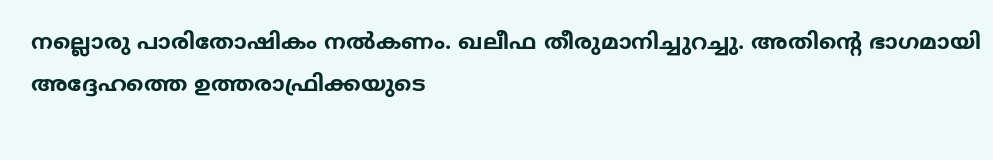നല്ലൊരു പാരിതോഷികം നൽകണം. ഖലീഫ തീരുമാനിച്ചുറച്ചു. അതിന്റെ ഭാഗമായി അദ്ദേഹത്തെ ഉത്തരാഫ്രിക്കയുടെ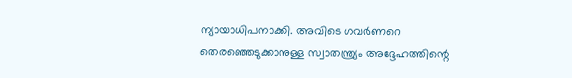ന്യായാധിപനാക്കി. അവിടെ ഗവർണറെ തെരഞ്ഞെടുക്കാനുള്ള സ്വാതന്ത്ര്യം അദ്ദേഹത്തിന്റെ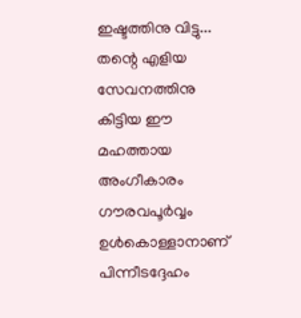ഇഷ്ടത്തിനു വിട്ടു...
തന്റെ എളിയ സേവനത്തിനു കിട്ടിയ ഈ മഹത്തായ അംഗീകാരം ഗൗരവപൂർവ്വം ഉൾകൊള്ളാനാണ് പിന്നീടദ്ദേഹം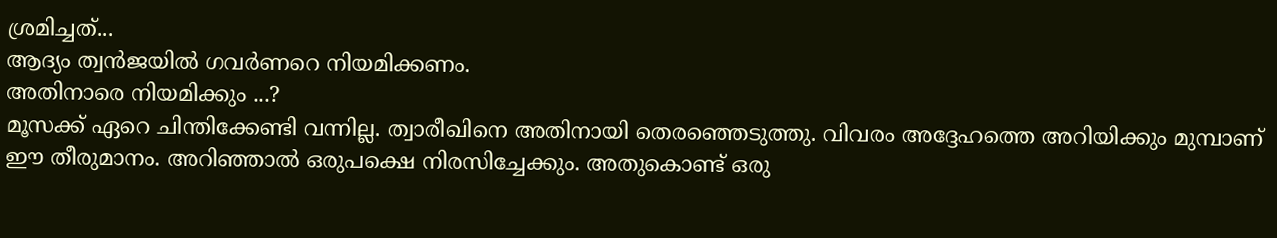ശ്രമിച്ചത്...
ആദ്യം ത്വൻജയിൽ ഗവർണറെ നിയമിക്കണം.
അതിനാരെ നിയമിക്കും ...?
മൂസക്ക് ഏറെ ചിന്തിക്കേണ്ടി വന്നില്ല. ത്വാരീഖിനെ അതിനായി തെരഞ്ഞെടുത്തു. വിവരം അദ്ദേഹത്തെ അറിയിക്കും മുമ്പാണ് ഈ തീരുമാനം. അറിഞ്ഞാൽ ഒരുപക്ഷെ നിരസിച്ചേക്കും. അതുകൊണ്ട് ഒരു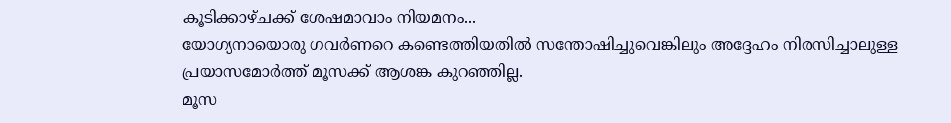കൂടിക്കാഴ്ചക്ക് ശേഷമാവാം നിയമനം...
യോഗ്യനായൊരു ഗവർണറെ കണ്ടെത്തിയതിൽ സന്തോഷിച്ചുവെങ്കിലും അദ്ദേഹം നിരസിച്ചാലുള്ള പ്രയാസമോർത്ത് മൂസക്ക് ആശങ്ക കുറഞ്ഞില്ല.
മൂസ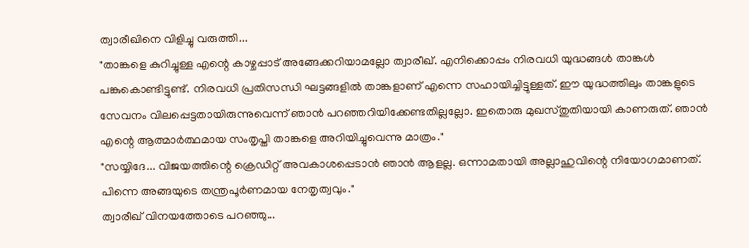ത്വാരീഖിനെ വിളിച്ചു വരുത്തി...
"താങ്കളെ കുറിച്ചുള്ള എന്റെ കാഴ്ചപ്പാട് അങ്ങേക്കറിയാമല്ലോ ത്വാരീഖ്. എനിക്കൊപ്പം നിരവധി യുദ്ധങ്ങൾ താങ്കൾ പങ്കുകൊണ്ടിട്ടുണ്ട്. നിരവധി പ്രതിസന്ധി ഘട്ടങ്ങളിൽ താങ്കളാണ് എന്നെ സഹായിച്ചിട്ടുള്ളത്. ഈ യുദ്ധത്തിലും താങ്കളുടെ സേവനം വിലപ്പെട്ടതായിരുന്നുവെന്ന് ഞാൻ പറഞ്ഞറിയിക്കേണ്ടതില്ലല്ലോ. ഇതൊരു മുഖസ്തുതിയായി കാണരുത്. ഞാൻ എന്റെ ആത്മാർത്ഥമായ സംതൃപ്തി താങ്കളെ അറിയിച്ചുവെന്നു മാത്രം."
"സയ്യിദേ... വിജയത്തിന്റെ ക്രെഡിറ്റ് അവകാശപ്പെടാൻ ഞാൻ ആളല്ല. ഒന്നാമതായി അല്ലാഹുവിന്റെ നിയോഗമാണത്. പിന്നെ അങ്ങയുടെ തന്ത്രപൂർണമായ നേതൃത്വവും."
ത്വാരീഖ് വിനയത്തോടെ പറഞ്ഞു...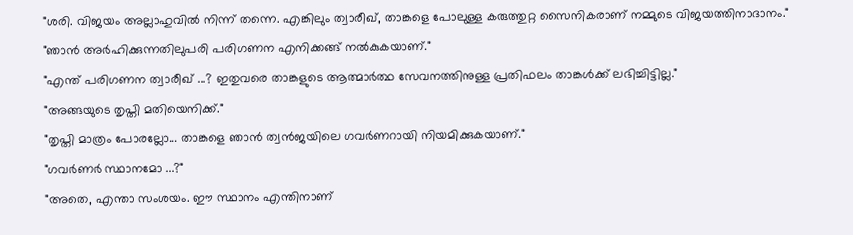"ശരി. വിജയം അല്ലാഹുവിൽ നിന്ന് തന്നെ. എങ്കിലും ത്വാരീഖ്, താങ്കളെ പോലുള്ള കരുത്തുറ്റ സൈനികരാണ് നമ്മുടെ വിജയത്തിനാദാനം."
"ഞാൻ അർഹിക്കുന്നതിലുപരി പരിഗണന എനിക്കങ്ങ് നൽകുകയാണ്."
"എന്ത് പരിഗണന ത്വാരീഖ് ...? ഇതുവരെ താങ്കളുടെ ആത്മാർത്ഥ സേവനത്തിനുള്ള പ്രതിഫലം താങ്കൾക്ക് ലഭിച്ചിട്ടില്ല."
"അങ്ങയുടെ തൃപ്തി മതിയെനിക്ക്."
"തൃപ്തി മാത്രം പോരല്ലോ... താങ്കളെ ഞാൻ ത്വൻജയിലെ ഗവർണറായി നിയമിക്കുകയാണ്."
"ഗവർണർ സ്ഥാനമോ ...?"
"അതെ, എന്താ സംശയം. ഈ സ്ഥാനം എന്തിനാണ്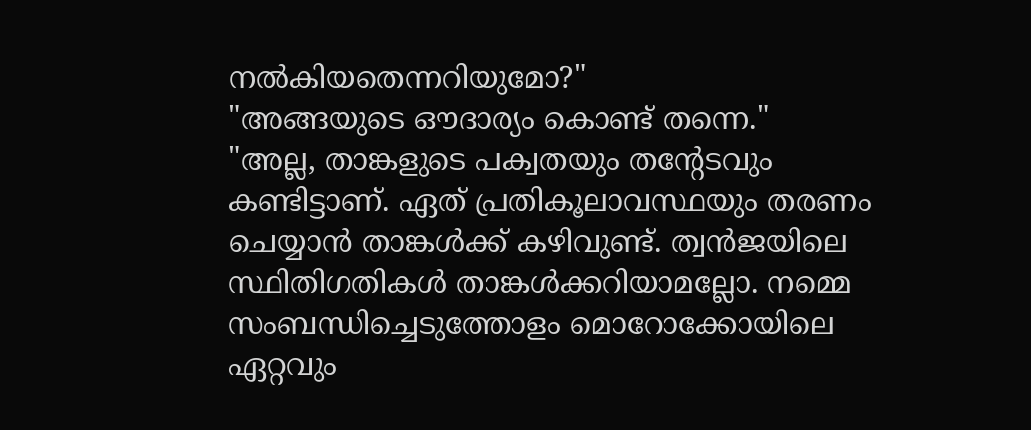നൽകിയതെന്നറിയുമോ?"
"അങ്ങയുടെ ഔദാര്യം കൊണ്ട് തന്നെ."
"അല്ല, താങ്കളുടെ പക്വതയും തന്റേടവും കണ്ടിട്ടാണ്. ഏത് പ്രതികൂലാവസ്ഥയും തരണം ചെയ്യാൻ താങ്കൾക്ക് കഴിവുണ്ട്. ത്വൻജയിലെ സ്ഥിതിഗതികൾ താങ്കൾക്കറിയാമല്ലോ. നമ്മെ സംബന്ധിച്ചെടുത്തോളം മൊറോക്കോയിലെ ഏറ്റവും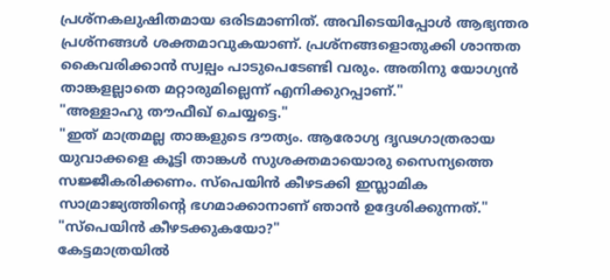പ്രശ്നകലുഷിതമായ ഒരിടമാണിത്. അവിടെയിപ്പോൾ ആഭ്യന്തര പ്രശ്നങ്ങൾ ശക്തമാവുകയാണ്. പ്രശ്നങ്ങളൊതുക്കി ശാന്തത കൈവരിക്കാൻ സ്വല്പം പാടുപെടേണ്ടി വരും. അതിനു യോഗ്യൻ താങ്കളല്ലാതെ മറ്റാരുമില്ലെന്ന് എനിക്കുറപ്പാണ്."
"അള്ളാഹു തൗഫീഖ് ചെയ്യട്ടെ."
"ഇത് മാത്രമല്ല താങ്കളുടെ ദൗത്യം. ആരോഗ്യ ദൃഢഗാത്രരായ യുവാക്കളെ കൂട്ടി താങ്കൾ സുശക്തമായൊരു സൈന്യത്തെ സജ്ജീകരിക്കണം. സ്പെയിൻ കീഴടക്കി ഇസ്ലാമിക സാമ്രാജ്യത്തിന്റെ ഭഗമാക്കാനാണ് ഞാൻ ഉദ്ദേശിക്കുന്നത്."
"സ്പെയിൻ കീഴടക്കുകയോ?"
കേട്ടമാത്രയിൽ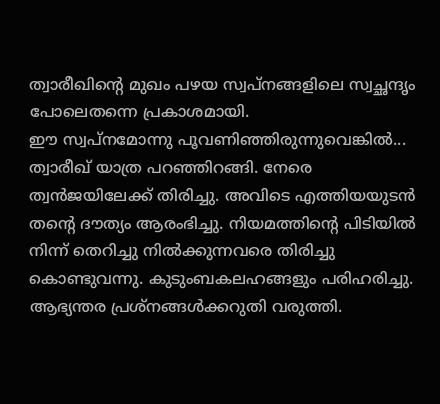ത്വാരീഖിന്റെ മുഖം പഴയ സ്വപ്നങ്ങളിലെ സ്വച്ഛന്ദൃം പോലെതന്നെ പ്രകാശമായി.
ഈ സ്വപ്നമോന്നു പൂവണിഞ്ഞിരുന്നുവെങ്കിൽ...
ത്വാരീഖ് യാത്ര പറഞ്ഞിറങ്ങി. നേരെ ത്വൻജയിലേക്ക് തിരിച്ചു. അവിടെ എത്തിയയുടൻ തന്റെ ദൗത്യം ആരംഭിച്ചു. നിയമത്തിന്റെ പിടിയിൽ നിന്ന് തെറിച്ചു നിൽക്കുന്നവരെ തിരിച്ചു കൊണ്ടുവന്നു. കുടുംബകലഹങ്ങളും പരിഹരിച്ചു.
ആഭ്യന്തര പ്രശ്നങ്ങൾക്കറുതി വരുത്തി.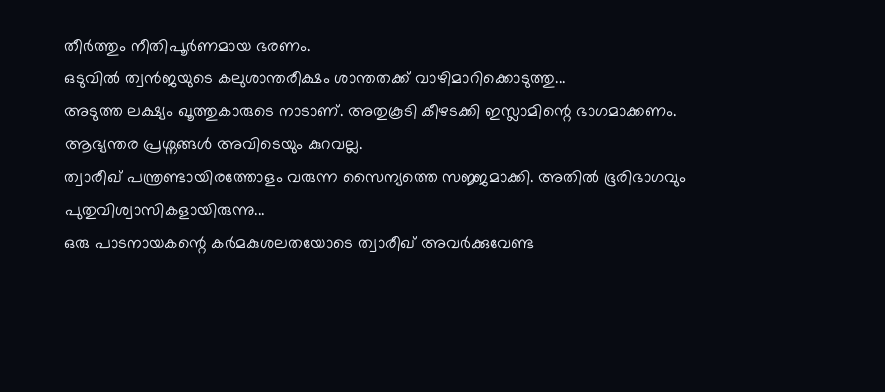തീർത്തും നീതിപൂർണമായ ഭരണം.
ഒടുവിൽ ത്വൻജയുടെ കലുശാന്തരീക്ഷം ശാന്തതക്ക് വാഴിമാറിക്കൊടുത്തു...
അടുത്ത ലക്ഷ്യം ഖൂത്തുകാരുടെ നാടാണ്. അതുകൂടി കീഴടക്കി ഇസ്ലാമിന്റെ ഭാഗമാക്കണം. ആഭ്യന്തര പ്രശ്നങ്ങൾ അവിടെയും കുറവല്ല.
ത്വാരീഖ് പന്ത്രണ്ടായിരത്തോളം വരുന്ന സൈന്യത്തെ സജ്ജമാക്കി. അതിൽ ഭൂരിഭാഗവും പുതുവിശ്വാസികളായിരുന്നു...
ഒരു പാടനായകന്റെ കർമകുശലതയോടെ ത്വാരീഖ് അവർക്കുവേണ്ട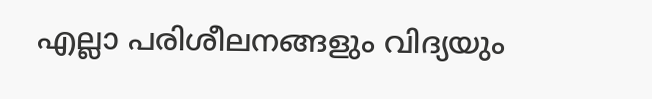എല്ലാ പരിശീലനങ്ങളും വിദ്യയും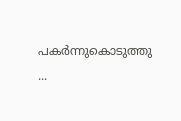പകർന്നുകൊടുത്തു ...